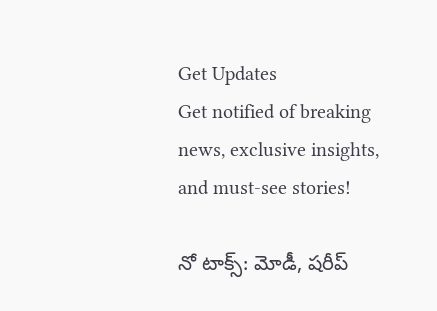Get Updates
Get notified of breaking news, exclusive insights, and must-see stories!

నో టాక్స్: మోడీ, షరీప్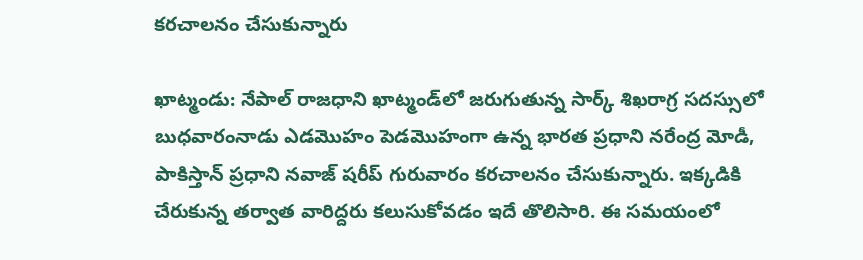కరచాలనం చేసుకున్నారు

ఖాట్మండు: నేపాల్ రాజధాని ఖాట్మండ్‌లో జరుగుతున్న సార్క్ శిఖరాగ్ర సదస్సులో బుధవారంనాడు ఎడమొహం పెడమొహంగా ఉన్న భారత ప్రధాని నరేంద్ర మోడీ, పాకిస్తాన్ ప్రధాని నవాజ్ షరీప్ గురువారం కరచాలనం చేసుకున్నారు. ఇక్కడికి చేరుకున్న తర్వాత వారిద్దరు కలుసుకోవడం ఇదే తొలిసారి. ఈ సమయంలో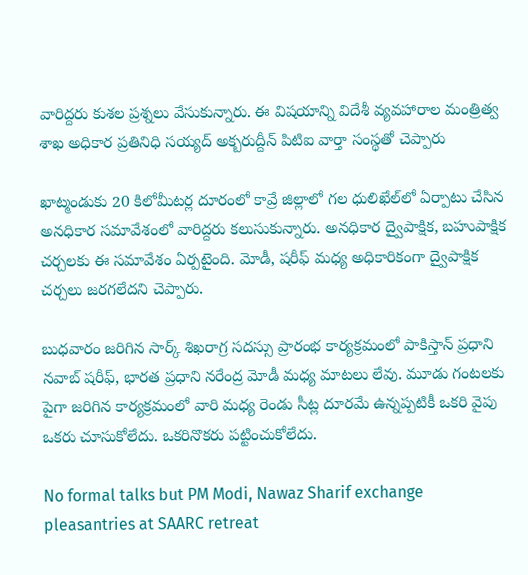వారిద్దరు కుశల ప్రశ్నలు వేసుకున్నారు. ఈ విషయాన్ని విదేశీ వ్యవహారాల మంత్రిత్వ శాఖ అధికార ప్రతినిధి సయ్యద్ అక్బరుద్దీన్ పిటిఐ వార్తా సంస్థతో చెప్పారు

ఖాట్మండుకు 20 కిలోమీటర్ల దూరంలో కావ్రే జిల్లాలో గల ధులిఖేల్‌లో ఏర్పాటు చేసిన అనధికార సమావేశంలో వారిద్దరు కలుసుకున్నారు. అనధికార ద్వైపాక్షిక, బహుపాక్షిక చర్చలకు ఈ సమావేశం ఏర్పటైంది. మోడీ, షరీఫ్ మధ్య అధికారికంగా ద్వైపాక్షిక చర్చలు జరగలేదని చెప్పారు.

బుధవారం జరిగిన సార్క్ శిఖరాగ్ర సదస్సు ప్రారంభ కార్యక్రమంలో పాకిస్తాన్ ప్రధాని నవాబ్ షరీఫ్, భారత ప్రధాని నరేంద్ర మోడీ మధ్య మాటలు లేవు. మూడు గంటలకు పైగా జరిగిన కార్యక్రమంలో వారి మధ్య రెండు సీట్ల దూరమే ఉన్నప్పటికీ ఒకరి వైపు ఒకరు చూసుకోలేదు. ఒకరినొకరు పట్టించుకోలేదు.

No formal talks but PM Modi, Nawaz Sharif exchange pleasantries at SAARC retreat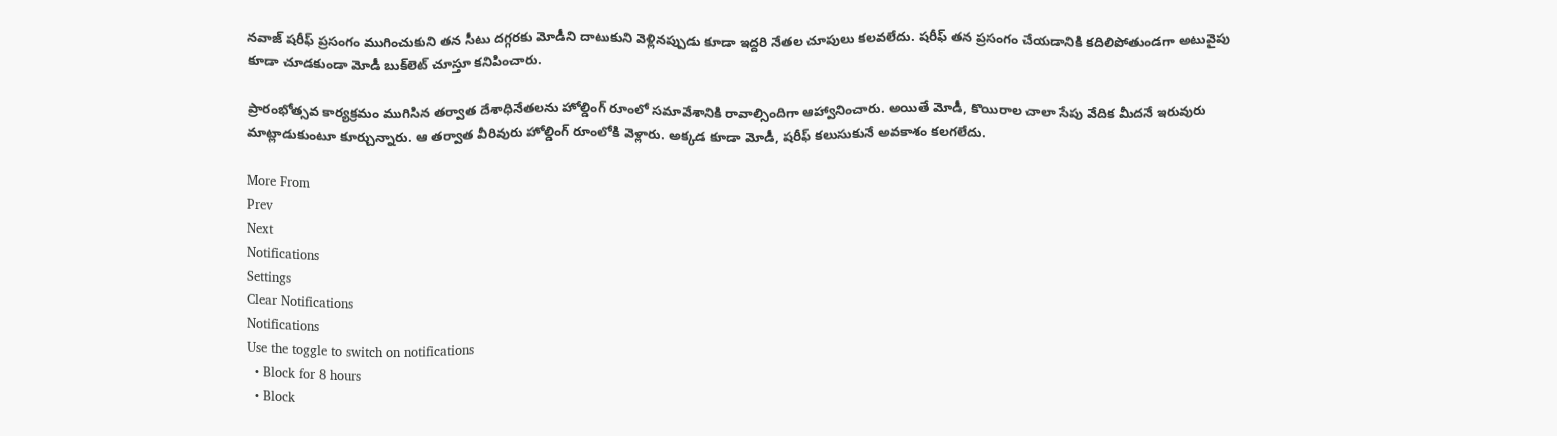నవాజ్‌ షరీఫ్‌ ప్రసంగం ముగించుకుని తన సీటు దగ్గరకు మోడీని దాటుకుని వెళ్లినప్పుడు కూడా ఇద్దరి నేతల చూపులు కలవలేదు. షరీఫ్ తన ప్రసంగం చేయడానికి కదిలిపోతుండగా అటువైపు కూడా చూడకుండా మోడీ బుక్‌లెట్ చూస్తూ కనిపించారు.

ప్రారంభోత్సవ కార్యక్రమం ముగిసిన తర్వాత దేశాధినేతలను హోల్డింగ్ రూంలో సమావేశానికి రావాల్సిందిగా ఆహ్వానించారు. అయితే మోడీ, కొయిరాల చాలా సేపు వేదిక మీదనే ఇరువురు మాట్లాడుకుంటూ కూర్చున్నారు. ఆ తర్వాత వీరివురు హోల్డింగ్ రూంలోకి వెళ్లారు. అక్కడ కూడా మోడీ, షరీఫ్ కలుసుకునే అవకాశం కలగలేదు.

More From
Prev
Next
Notifications
Settings
Clear Notifications
Notifications
Use the toggle to switch on notifications
  • Block for 8 hours
  • Block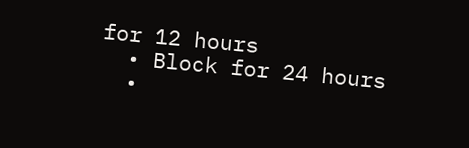for 12 hours
  • Block for 24 hours
  •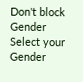Don't block
Gender
Select your Gender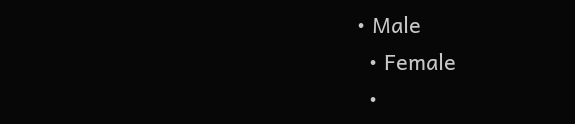• Male
  • Female
  •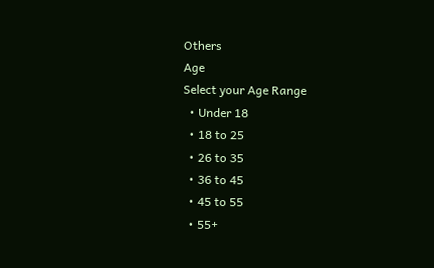Others
Age
Select your Age Range
  • Under 18
  • 18 to 25
  • 26 to 35
  • 36 to 45
  • 45 to 55
  • 55+